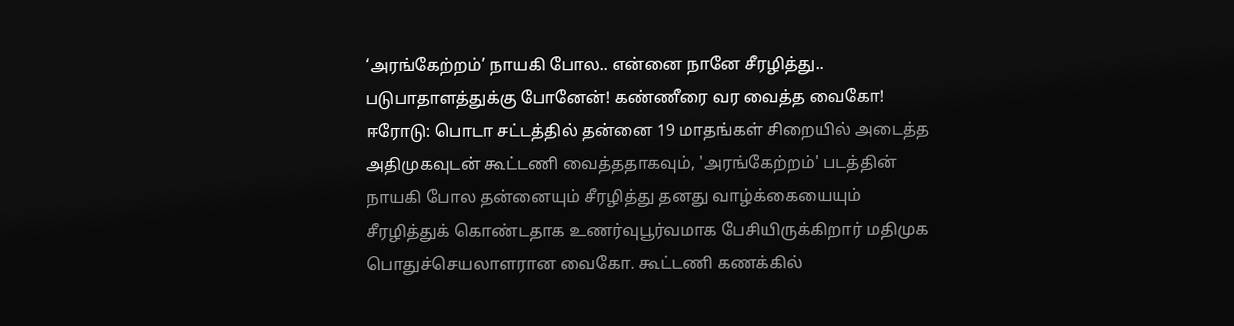‘அரங்கேற்றம்’ நாயகி போல.. என்னை நானே சீரழித்து.. படுபாதாளத்துக்கு போனேன்! கண்ணீரை வர வைத்த வைகோ!
ஈரோடு: பொடா சட்டத்தில் தன்னை 19 மாதங்கள் சிறையில் அடைத்த அதிமுகவுடன் கூட்டணி வைத்ததாகவும், 'அரங்கேற்றம்' படத்தின் நாயகி போல தன்னையும் சீரழித்து தனது வாழ்க்கையையும் சீரழித்துக் கொண்டதாக உணர்வுபூர்வமாக பேசியிருக்கிறார் மதிமுக பொதுச்செயலாளரான வைகோ. கூட்டணி கணக்கில்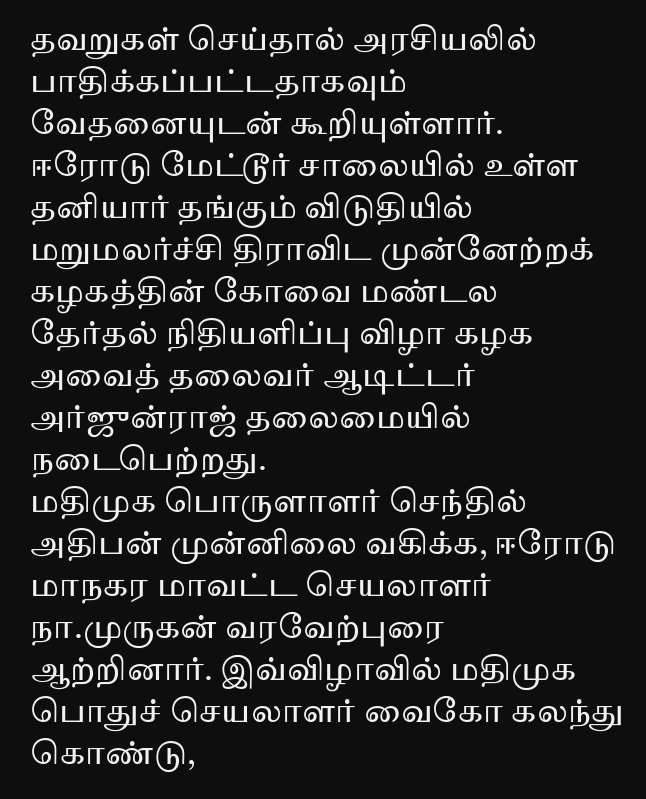தவறுகள் செய்தால் அரசியலில் பாதிக்கப்பட்டதாகவும் வேதனையுடன் கூறியுள்ளார்.
ஈரோடு மேட்டூர் சாலையில் உள்ள தனியார் தங்கும் விடுதியில் மறுமலர்ச்சி திராவிட முன்னேற்றக் கழகத்தின் கோவை மண்டல தேர்தல் நிதியளிப்பு விழா கழக அவைத் தலைவர் ஆடிட்டர் அர்ஜுன்ராஜ் தலைமையில்
நடைபெற்றது.
மதிமுக பொருளாளர் செந்தில் அதிபன் முன்னிலை வகிக்க, ஈரோடு மாநகர மாவட்ட செயலாளர் நா.முருகன் வரவேற்புரை ஆற்றினார். இவ்விழாவில் மதிமுக பொதுச் செயலாளர் வைகோ கலந்து கொண்டு,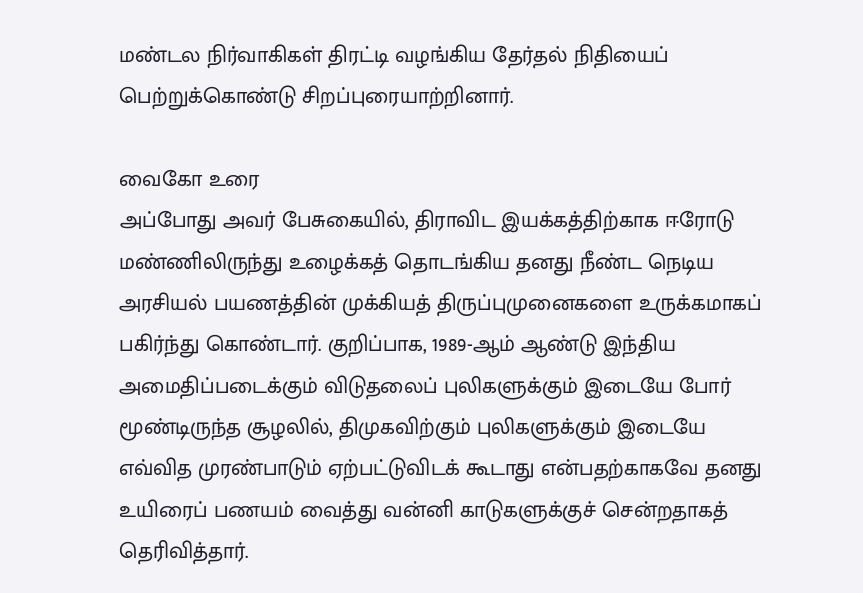மண்டல நிர்வாகிகள் திரட்டி வழங்கிய தேர்தல் நிதியைப் பெற்றுக்கொண்டு சிறப்புரையாற்றினார்.

வைகோ உரை
அப்போது அவர் பேசுகையில், திராவிட இயக்கத்திற்காக ஈரோடு மண்ணிலிருந்து உழைக்கத் தொடங்கிய தனது நீண்ட நெடிய அரசியல் பயணத்தின் முக்கியத் திருப்புமுனைகளை உருக்கமாகப் பகிர்ந்து கொண்டார். குறிப்பாக, 1989-ஆம் ஆண்டு இந்திய அமைதிப்படைக்கும் விடுதலைப் புலிகளுக்கும் இடையே போர் மூண்டிருந்த சூழலில், திமுகவிற்கும் புலிகளுக்கும் இடையே எவ்வித முரண்பாடும் ஏற்பட்டுவிடக் கூடாது என்பதற்காகவே தனது உயிரைப் பணயம் வைத்து வன்னி காடுகளுக்குச் சென்றதாகத் தெரிவித்தார்.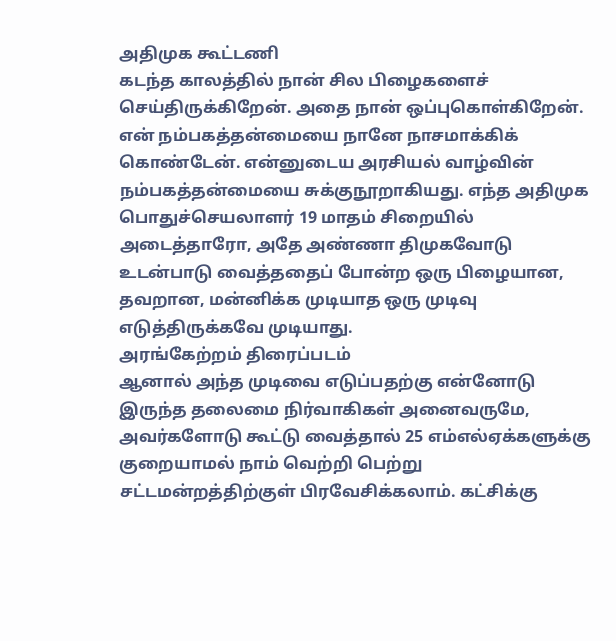அதிமுக கூட்டணி
கடந்த காலத்தில் நான் சில பிழைகளைச் செய்திருக்கிறேன். அதை நான் ஒப்புகொள்கிறேன். என் நம்பகத்தன்மையை நானே நாசமாக்கிக் கொண்டேன். என்னுடைய அரசியல் வாழ்வின் நம்பகத்தன்மையை சுக்குநூறாகியது. எந்த அதிமுக பொதுச்செயலாளர் 19 மாதம் சிறையில் அடைத்தாரோ, அதே அண்ணா திமுகவோடு உடன்பாடு வைத்ததைப் போன்ற ஒரு பிழையான, தவறான, மன்னிக்க முடியாத ஒரு முடிவு எடுத்திருக்கவே முடியாது.
அரங்கேற்றம் திரைப்படம்
ஆனால் அந்த முடிவை எடுப்பதற்கு என்னோடு இருந்த தலைமை நிர்வாகிகள் அனைவருமே, அவர்களோடு கூட்டு வைத்தால் 25 எம்எல்ஏக்களுக்கு குறையாமல் நாம் வெற்றி பெற்று சட்டமன்றத்திற்குள் பிரவேசிக்கலாம். கட்சிக்கு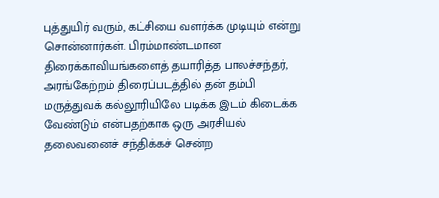புத்துயிர் வரும், கட்சியை வளர்க்க முடியும் என்று சொன்னார்கள். பிரம்மாண்டமான திரைக்காவியங்களைத் தயாரித்த பாலச்சந்தர், அரங்கேற்றம் திரைப்படத்தில் தன் தம்பி மருத்துவக் கல்லூரியிலே படிக்க இடம் கிடைக்க வேண்டும் என்பதற்காக ஒரு அரசியல் தலைவனைச் சந்திக்கச் சென்ற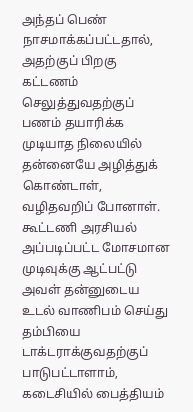அந்தப் பெண் நாசமாக்கப்பட்டதால், அதற்குப் பிறகு கட்டணம் செலுத்துவதற்குப் பணம் தயாரிக்க முடியாத நிலையில் தன்னையே அழித்துக் கொண்டாள், வழிதவறிப் போனாள்.
கூட்டணி அரசியல்
அப்படிப்பட்ட மோசமான முடிவுக்கு ஆட்பட்டு அவள் தன்னுடைய உடல் வாணிபம் செய்து தம்பியை டாக்டராக்குவதற்குப் பாடுபட்டாளாம், கடைசியில் பைத்தியம்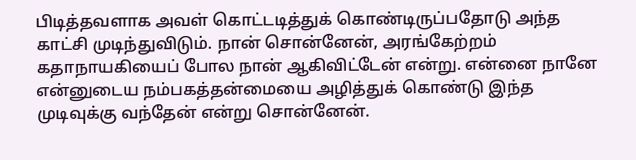பிடித்தவளாக அவள் கொட்டடித்துக் கொண்டிருப்பதோடு அந்த காட்சி முடிந்துவிடும். நான் சொன்னேன், அரங்கேற்றம் கதாநாயகியைப் போல நான் ஆகிவிட்டேன் என்று. என்னை நானே என்னுடைய நம்பகத்தன்மையை அழித்துக் கொண்டு இந்த முடிவுக்கு வந்தேன் என்று சொன்னேன்.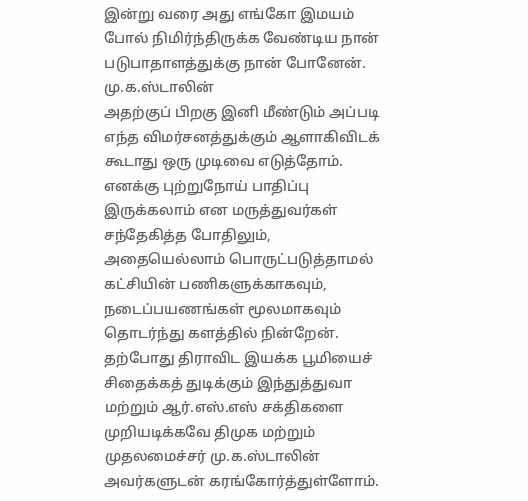இன்று வரை அது எங்கோ இமயம் போல் நிமிர்ந்திருக்க வேண்டிய நான் படுபாதாளத்துக்கு நான் போனேன்.
மு.க.ஸ்டாலின்
அதற்குப் பிறகு இனி மீண்டும் அப்படி எந்த விமர்சனத்துக்கும் ஆளாகிவிடக் கூடாது ஒரு முடிவை எடுத்தோம். எனக்கு புற்றுநோய் பாதிப்பு இருக்கலாம் என மருத்துவர்கள் சந்தேகித்த போதிலும், அதையெல்லாம் பொருட்படுத்தாமல் கட்சியின் பணிகளுக்காகவும், நடைப்பயணங்கள் மூலமாகவும் தொடர்ந்து களத்தில் நின்றேன். தற்போது திராவிட இயக்க பூமியைச் சிதைக்கத் துடிக்கும் இந்துத்துவா மற்றும் ஆர்.எஸ்.எஸ் சக்திகளை முறியடிக்கவே திமுக மற்றும் முதலமைச்சர் மு.க.ஸ்டாலின் அவர்களுடன் கரங்கோர்த்துள்ளோம்.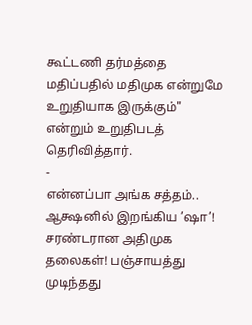கூட்டணி தர்மத்தை மதிப்பதில் மதிமுக என்றுமே உறுதியாக இருக்கும்" என்றும் உறுதிபடத் தெரிவித்தார்.
-
என்னப்பா அங்க சத்தம்.. ஆக்ஷனில் இறங்கிய ’ஷா’! சரண்டரான அதிமுக தலைகள்! பஞ்சாயத்து முடிந்தது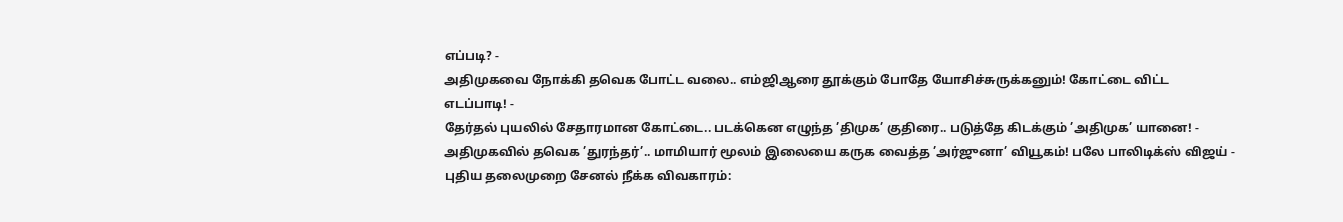எப்படி? -
அதிமுகவை நோக்கி தவெக போட்ட வலை.. எம்ஜிஆரை தூக்கும் போதே யோசிச்சுருக்கனும்! கோட்டை விட்ட எடப்பாடி! -
தேர்தல் புயலில் சேதாரமான கோட்டை.. படக்கென எழுந்த ’திமுக’ குதிரை.. படுத்தே கிடக்கும் ’அதிமுக’ யானை! -
அதிமுகவில் தவெக ’துரந்தர்’.. மாமியார் மூலம் இலையை கருக வைத்த ’அர்ஜுனா’ வியூகம்! பலே பாலிடிக்ஸ் விஜய் -
புதிய தலைமுறை சேனல் நீக்க விவகாரம்: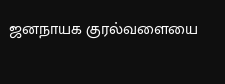ஜனநாயக குரல்வளையை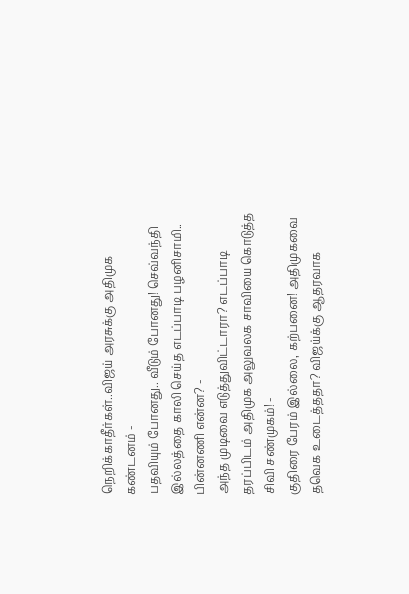நெறிக்காதீர்கள்..விஜய் அரசுக்கு அதிமுக கண்டனம் -
பதவியும் போனது.. வீடும் போனது! செவ்வந்தி இல்லத்தை காலி செய்த எடப்பாடி பழனிசாமி.. பின்னணி என்ன? -
அந்த முடிவை எடுத்துவிட்டாரா? எடப்பாடி தரப்பிடம் அதிமுக அலுவலக சாவியை கொடுத்த சிவி சண்முகம்! -
குதிரை பேரம் இல்லை, கற்பனை! அதிமுகவை தவெக உடைத்ததா? விஜய்க்கு ஆதரவாக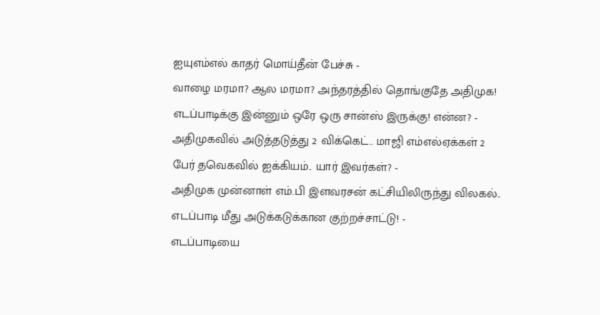ஐயுஎம்எல் காதர் மொய்தீன் பேச்சு -
வாழை மரமா? ஆல மரமா? அந்தரத்தில் தொங்குதே அதிமுக! எடப்பாடிக்கு இன்னும் ஒரே ஒரு சான்ஸ் இருக்கு! என்ன? -
அதிமுகவில் அடுத்தடுத்து 2 விக்கெட்.. மாஜி எம்எல்ஏக்கள் 2 பேர் தவெகவில் ஐக்கியம்.. யார் இவர்கள்? -
அதிமுக முன்னாள் எம்.பி இளவரசன் கட்சியிலிருந்து விலகல்.. எடப்பாடி மீது அடுக்கடுக்கான குற்றச்சாட்டு! -
எடப்பாடியை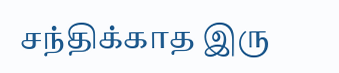சந்திக்காத இரு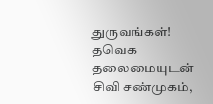துருவங்கள்! தவெக தலைமையுடன் சிவி சண்முகம்,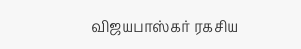விஜயபாஸ்கர் ரகசிய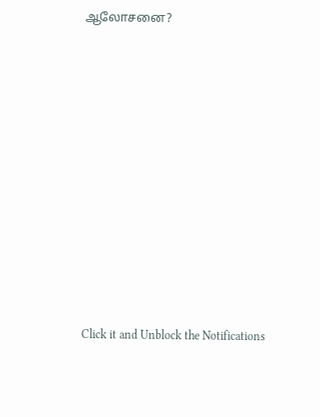ஆலோசனை?












Click it and Unblock the Notifications